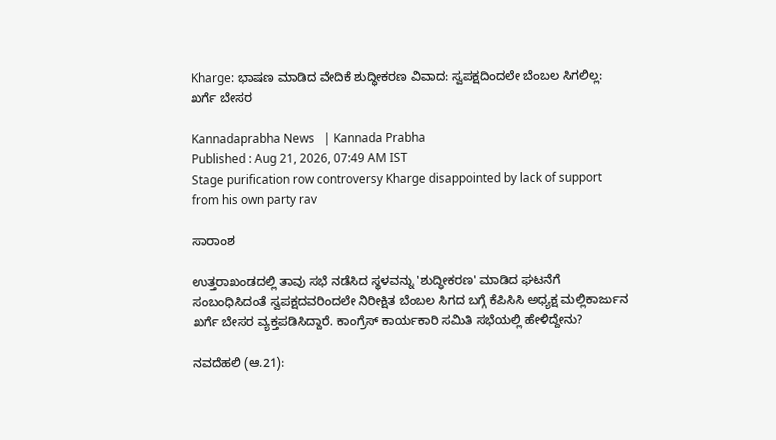Kharge: ಭಾಷಣ ಮಾಡಿದ ವೇದಿಕೆ ಶುದ್ಧೀಕರಣ ವಿವಾದ: ಸ್ವಪಕ್ಷದಿಂದಲೇ ಬೆಂಬಲ ಸಿಗಲಿಲ್ಲ: ಖರ್ಗೆ ಬೇಸರ

Kannadaprabha News   | Kannada Prabha
Published : Aug 21, 2026, 07:49 AM IST
Stage purification row controversy Kharge disappointed by lack of support from his own party rav

ಸಾರಾಂಶ

ಉತ್ತರಾಖಂಡದಲ್ಲಿ ತಾವು ಸಭೆ ನಡೆಸಿದ ಸ್ಥಳವನ್ನು 'ಶುದ್ಧೀಕರಣ' ಮಾಡಿದ ಘಟನೆಗೆ ಸಂಬಂಧಿಸಿದಂತೆ ಸ್ವಪಕ್ಷದವರಿಂದಲೇ ನಿರೀಕ್ಷಿತ ಬೆಂಬಲ ಸಿಗದ ಬಗ್ಗೆ ಕೆಪಿಸಿಸಿ ಅಧ್ಯಕ್ಷ ಮಲ್ಲಿಕಾರ್ಜುನ ಖರ್ಗೆ ಬೇಸರ ವ್ಯಕ್ತಪಡಿಸಿದ್ದಾರೆ. ಕಾಂಗ್ರೆಸ್‌ ಕಾರ್ಯಕಾರಿ ಸಮಿತಿ ಸಭೆಯಲ್ಲಿ ಹೇಳಿದ್ದೇನು?

ನವದೆಹಲಿ (ಆ.21):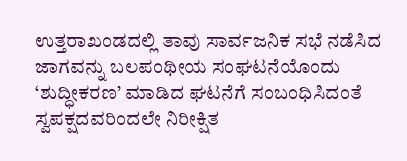ಉತ್ತರಾಖಂಡದಲ್ಲಿ ತಾವು ಸಾರ್ವಜನಿಕ ಸಭೆ ನಡೆಸಿದ ಜಾಗವನ್ನು ಬಲಪಂಥೀಯ ಸಂಘಟನೆಯೊಂದು ‘ಶುದ್ಧೀಕರಣ’ ಮಾಡಿದ ಘಟನೆಗೆ ಸಂಬಂಧಿಸಿದಂತೆ ಸ್ವಪಕ್ಷದವರಿಂದಲೇ ನಿರೀಕ್ಷಿತ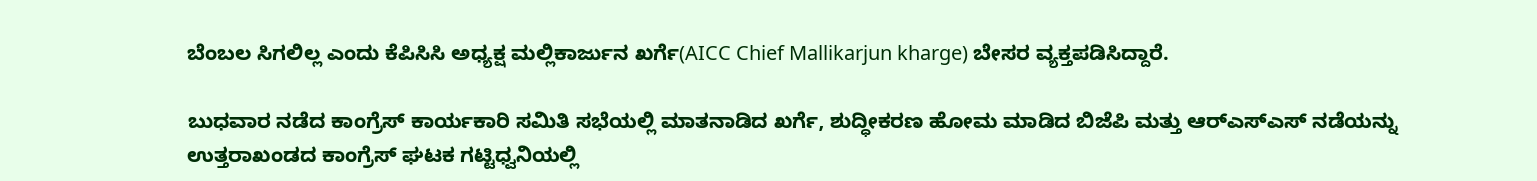ಬೆಂಬಲ ಸಿಗಲಿಲ್ಲ ಎಂದು ಕೆಪಿಸಿಸಿ ಅಧ್ಯಕ್ಷ ಮಲ್ಲಿಕಾರ್ಜುನ ಖರ್ಗೆ(AICC Chief Mallikarjun kharge) ಬೇಸರ ವ್ಯಕ್ತಪಡಿಸಿದ್ದಾರೆ.

ಬುಧವಾರ ನಡೆದ ಕಾಂಗ್ರೆಸ್‌ ಕಾರ್ಯಕಾರಿ ಸಮಿತಿ ಸಭೆಯಲ್ಲಿ ಮಾತನಾಡಿದ ಖರ್ಗೆ, ಶುದ್ಧೀಕರಣ ಹೋಮ ಮಾಡಿದ ಬಿಜೆಪಿ ಮತ್ತು ಆರ್‌ಎಸ್‌ಎಸ್‌ ನಡೆಯನ್ನು ಉತ್ತರಾಖಂಡದ ಕಾಂಗ್ರೆಸ್‌ ಘಟಕ ಗಟ್ಟಿಧ್ವನಿಯಲ್ಲಿ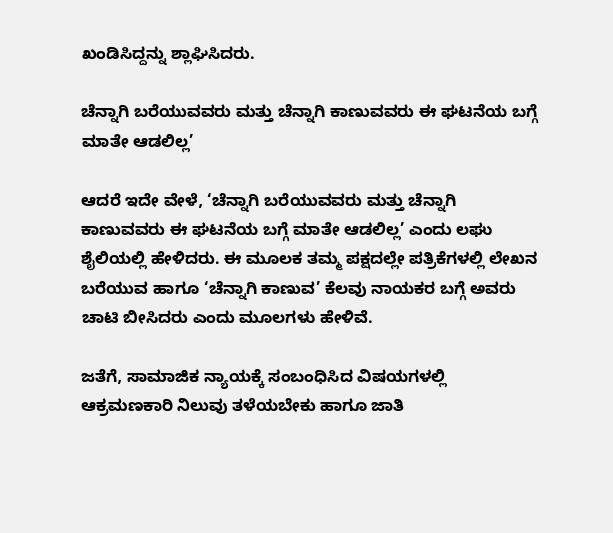ಖಂಡಿಸಿದ್ದನ್ನು ಶ್ಲಾಘಿಸಿದರು.

ಚೆನ್ನಾಗಿ ಬರೆಯುವವರು ಮತ್ತು ಚೆನ್ನಾಗಿ ಕಾಣುವವರು ಈ ಘಟನೆಯ ಬಗ್ಗೆ ಮಾತೇ ಆಡಲಿಲ್ಲ’

ಆದರೆ ಇದೇ ವೇಳೆ, ‘ಚೆನ್ನಾಗಿ ಬರೆಯುವವರು ಮತ್ತು ಚೆನ್ನಾಗಿ ಕಾಣುವವರು ಈ ಘಟನೆಯ ಬಗ್ಗೆ ಮಾತೇ ಆಡಲಿಲ್ಲ’ ಎಂದು ಲಘು ಶೈಲಿಯಲ್ಲಿ ಹೇಳಿದರು. ಈ ಮೂಲಕ ತಮ್ಮ ಪಕ್ಷದಲ್ಲೇ ಪತ್ರಿಕೆಗಳಲ್ಲಿ ಲೇಖನ ಬರೆಯುವ ಹಾಗೂ ‘ಚೆನ್ನಾಗಿ ಕಾಣುವ’ ಕೆಲವು ನಾಯಕರ ಬಗ್ಗೆ ಅವರು ಚಾಟಿ ಬೀಸಿದರು ಎಂದು ಮೂಲಗಳು ಹೇಳಿವೆ.

ಜತೆಗೆ, ಸಾಮಾಜಿಕ ನ್ಯಾಯಕ್ಕೆ ಸಂಬಂಧಿಸಿದ ವಿಷಯಗಳಲ್ಲಿ ಆಕ್ರಮಣಕಾರಿ ನಿಲುವು ತಳೆಯಬೇಕು ಹಾಗೂ ಜಾತಿ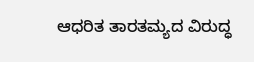ಆಧರಿತ ತಾರತಮ್ಯದ ವಿರುದ್ಧ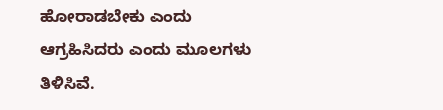ಹೋರಾಡಬೇಕು ಎಂದು ಆಗ್ರಹಿಸಿದರು ಎಂದು ಮೂಲಗಳು ತಿಳಿಸಿವೆ.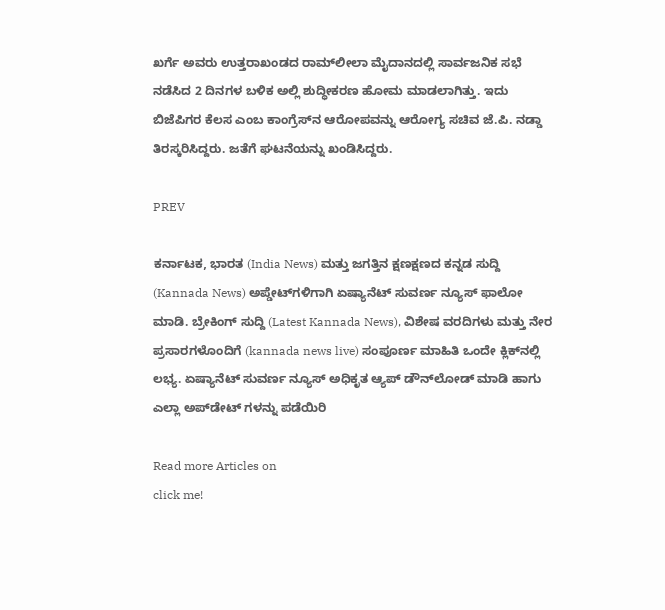ಖರ್ಗೆ ಅವರು ಉತ್ತರಾಖಂಡದ ರಾಮ್‌ಲೀಲಾ ಮೈದಾನದಲ್ಲಿ ಸಾರ್ವಜನಿಕ ಸಭೆ ನಡೆಸಿದ 2 ದಿನಗಳ ಬಳಿಕ ಅಲ್ಲಿ ಶುದ್ಧೀಕರಣ ಹೋಮ ಮಾಡಲಾಗಿತ್ತು. ಇದು ಬಿಜೆಪಿಗರ ಕೆಲಸ ಎಂಬ ಕಾಂಗ್ರೆಸ್‌ನ ಆರೋಪವನ್ನು ಆರೋಗ್ಯ ಸಚಿವ ಜೆ.ಪಿ. ನಡ್ಡಾ ತಿರಸ್ಕರಿಸಿದ್ದರು. ಜತೆಗೆ ಘಟನೆಯನ್ನು ಖಂಡಿಸಿದ್ದರು.

PREV

ಕರ್ನಾಟಕ, ಭಾರತ (India News) ಮತ್ತು ಜಗತ್ತಿನ ಕ್ಷಣಕ್ಷಣದ ಕನ್ನಡ ಸುದ್ದಿ (Kannada News) ಅಪ್ಡೇಟ್‌ಗಳಿಗಾಗಿ ಏಷ್ಯಾನೆಟ್ ಸುವರ್ಣ ನ್ಯೂಸ್‌ ಫಾಲೋ ಮಾಡಿ. ಬ್ರೇಕಿಂಗ್ ಸುದ್ದಿ (Latest Kannada News), ವಿಶೇಷ ವರದಿಗಳು ಮತ್ತು ನೇರ ಪ್ರಸಾರಗಳೊಂದಿಗೆ (kannada news live) ಸಂಪೂರ್ಣ ಮಾಹಿತಿ ಒಂದೇ ಕ್ಲಿಕ್‌ನಲ್ಲಿ ಲಭ್ಯ. ಏಷ್ಯಾನೆಟ್ ಸುವರ್ಣ ನ್ಯೂಸ್ ಅಧಿಕೃತ ಆ್ಯಪ್ ಡೌನ್‌ಲೋಡ್ ಮಾಡಿ ಹಾಗು ಎಲ್ಲಾ ಅಪ್‌ಡೇಟ್ ಗಳನ್ನು ಪಡೆಯಿರಿ

Read more Articles on
click me!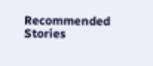Recommended Stories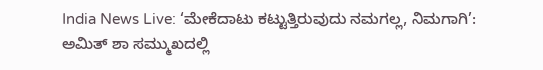India News Live: ‘ಮೇಕೆದಾಟು ಕಟ್ಟುತ್ತಿರುವುದು ನಮಗಲ್ಲ, ನಿಮಗಾಗಿ’: ಅಮಿತ್ ಶಾ ಸಮ್ಮುಖದಲ್ಲಿ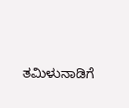ತಮಿಳುನಾಡಿಗೆ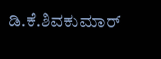ಡಿ.ಕೆ.ಶಿವಕುಮಾರ್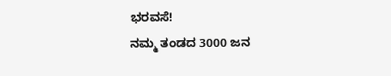ಭರವಸೆ!
ನಮ್ಮ ತಂಡದ 3000 ಜನ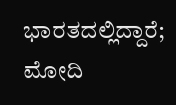ಭಾರತದಲ್ಲಿದ್ದಾರೆ; ಮೋದಿ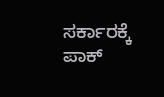ಸರ್ಕಾರಕ್ಕೆ ಪಾಕ್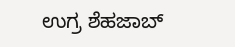ಉಗ್ರ ಶೆಹಜಾಬ್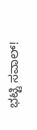ಭಟ್ಟಿ ಸವಾಲ್!